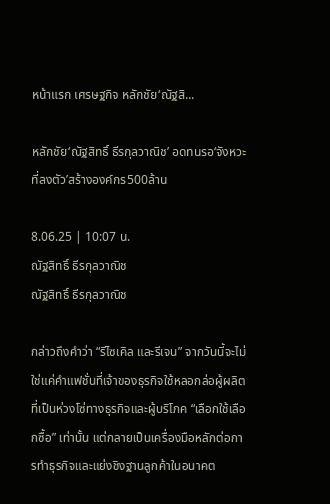หน้าแรก เศรษฐกิจ หลักชัย‘ณัฐสิ...

หลักชัย‘ณัฐสิทธิ์ ธีรกุลวาณิช’ อดทนรอ‘จังหวะที่ลงตัว’สร้างองค์กร500ล้าน

8.06.25 | 10:07 น.
ณัฐสิทธิ์ ธีรกุลวาณิช
ณัฐสิทธิ์ ธีรกุลวาณิช

กล่าวถึงคำว่า “รีไซเคิล และรีเจน” จากวันนี้จะไม่ใช่แค่คำแฟชั่นที่เจ้าของธุรกิจใช้หลอกล่อผู้ผลิตที่เป็นห่วงโซ่ทางธุรกิจและผู้บริโภค “เลือกใช้เลือกซื้อ” เท่านั้น แต่กลายเป็นเครื่องมือหลักต่อการทำธุรกิจและแย่งชิงฐานลูกค้าในอนาคต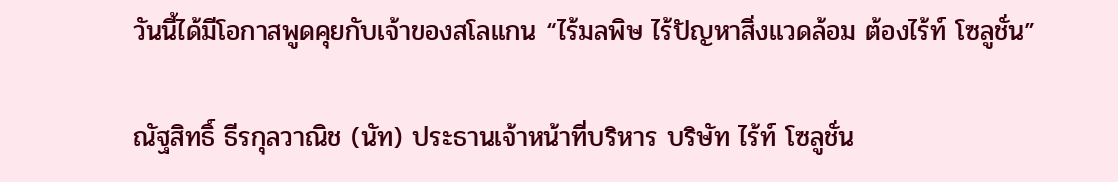วันนี้ได้มีโอกาสพูดคุยกับเจ้าของสโลแกน “ไร้มลพิษ ไร้ปัญหาสิ่งแวดล้อม ต้องไร้ท์ โซลูชั่น”

ณัฐสิทธิ์ ธีรกุลวาณิช (นัท) ประธานเจ้าหน้าที่บริหาร บริษัท ไร้ท์ โซลูชั่น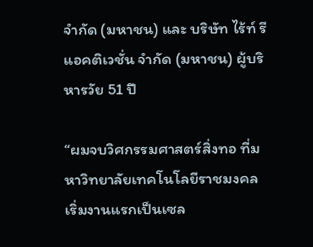จำกัด (มหาชน) และ บริษัท ไร้ท์ รีแอคติเวชั่น จำกัด (มหาชน) ผู้บริหารวัย 51 ปี

“ผมจบวิศกรรมศาสตร์สิ่งทอ ที่มหาวิทยาลัยเทคโนโลยีราชมงคล เริ่มงานแรกเป็นเซล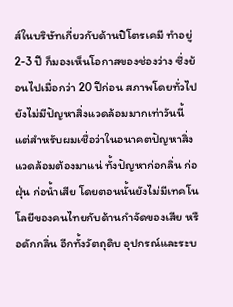ส์ในบริษัทเกี่ยวกับด้านปิโตรเคมี ทำอยู่ 2-3 ปี ก็มองเห็นโอกาสของช่องว่าง ซึ่งย้อนไปเมื่อกว่า 20 ปีก่อน สภาพโดยทั่วไปยังไม่มีปัญหาสิ่งแวดล้อมมากเท่าวันนี้ แต่สำหรับผมเชื่อว่าในอนาคตปัญหาสิ่งแวดล้อมต้องมาแน่ ทั้งปัญหาก่อกลิ่น ก่อฝุ่น ก่อน้ำเสีย โดยตอนนั้นยังไม่มีเทคโนโลยีของคนไทยกับด้านกำจัดของเสีย หรือดักกลิ่น อีกทั้งวัตถุดิบ อุปกรณ์และระบ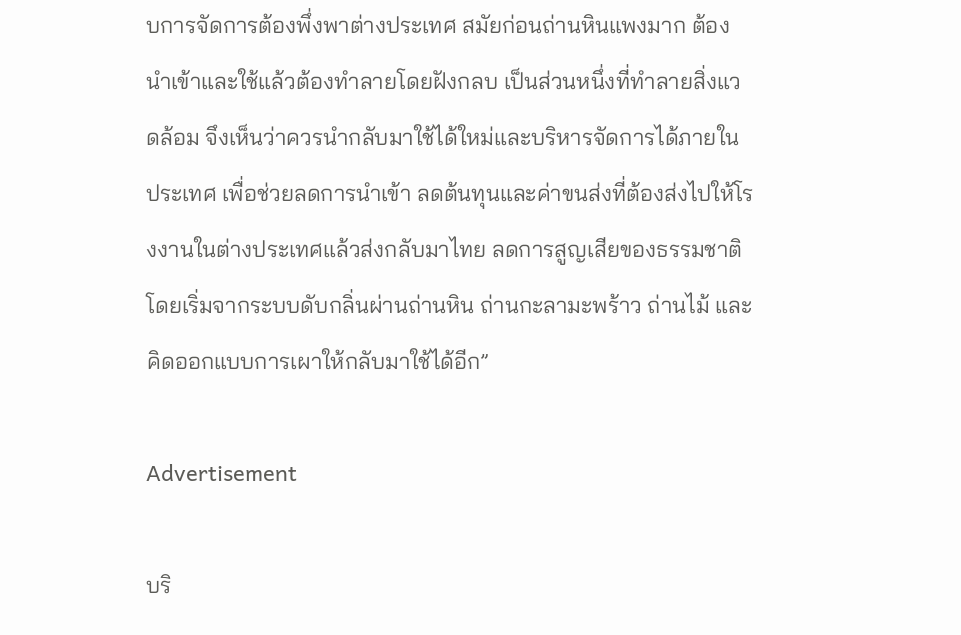บการจัดการต้องพึ่งพาต่างประเทศ สมัยก่อนถ่านหินแพงมาก ต้องนำเข้าและใช้แล้วต้องทำลายโดยฝังกลบ เป็นส่วนหนึ่งที่ทำลายสิ่งแวดล้อม จึงเห็นว่าควรนำกลับมาใช้ได้ใหม่และบริหารจัดการได้ภายในประเทศ เพื่อช่วยลดการนำเข้า ลดต้นทุนและค่าขนส่งที่ต้องส่งไปให้โรงงานในต่างประเทศแล้วส่งกลับมาไทย ลดการสูญเสียของธรรมชาติ โดยเริ่มจากระบบดับกลิ่นผ่านถ่านหิน ถ่านกะลามะพร้าว ถ่านไม้ และคิดออกแบบการเผาให้กลับมาใช้ได้อีก”

Advertisement

บริ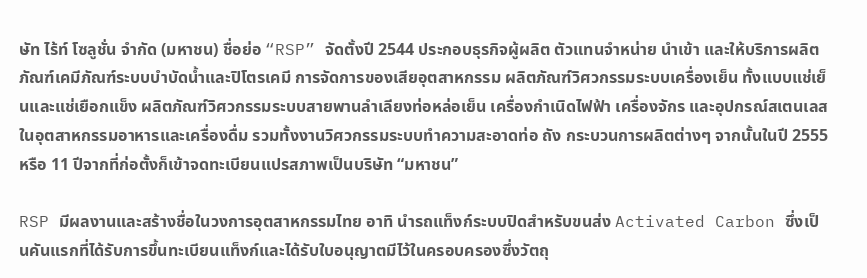ษัท ไร้ท์ โซลูชั่น จำกัด (มหาชน) ชื่อย่อ “RSP” จัดตั้งปี 2544 ประกอบธุรกิจผู้ผลิต ตัวแทนจำหน่าย นำเข้า และให้บริการผลิตภัณฑ์เคมีภัณฑ์ระบบบำบัดน้ำและปิโตรเคมี การจัดการของเสียอุตสาหกรรม ผลิตภัณฑ์วิศวกรรมระบบเครื่องเย็น ทั้งแบบแช่เย็นและแช่เยือกแข็ง ผลิตภัณฑ์วิศวกรรมระบบสายพานลำเลียงท่อหล่อเย็น เครื่องกำเนิดไฟฟ้า เครื่องจักร และอุปกรณ์สเตนเลสในอุตสาหกรรมอาหารและเครื่องดื่ม รวมทั้งงานวิศวกรรมระบบทำความสะอาดท่อ ถัง กระบวนการผลิตต่างๆ จากนั้นในปี 2555 หรือ 11 ปีจากที่ก่อตั้งก็เข้าจดทะเบียนแปรสภาพเป็นบริษัท “มหาชน”

RSP มีผลงานและสร้างชื่อในวงการอุตสาหกรรมไทย อาทิ นำรถแท็งก์ระบบปิดสำหรับขนส่ง Activated Carbon ซึ่งเป็นคันแรกที่ได้รับการขึ้นทะเบียนแท็งก์และได้รับใบอนุญาตมีไว้ในครอบครองซึ่งวัตถุ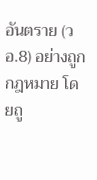อันตราย (วอ.8) อย่างถูกกฎหมาย โดยถู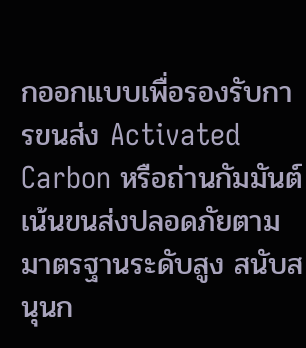กออกแบบเพื่อรองรับการขนส่ง Activated Carbon หรือถ่านกัมมันต์ เน้นขนส่งปลอดภัยตามมาตรฐานระดับสูง สนับสนุนก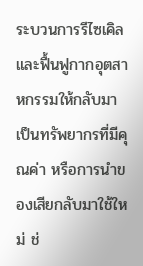ระบวนการรีไซเคิล และฟื้นฟูกากอุตสาหกรรมให้กลับมาเป็นทรัพยากรที่มีคุณค่า หรือการนำของเสียกลับมาใช้ใหม่ ช่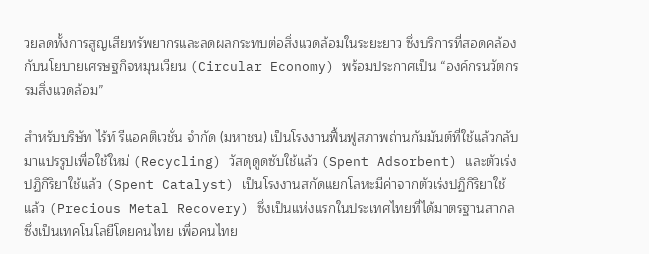วยลดทั้งการสูญเสียทรัพยากรและลดผลกระทบต่อสิ่งแวดล้อมในระยะยาว ซึ่งบริการที่สอดคล้องกับนโยบายเศรษฐกิจหมุนเวียน (Circular Economy) พร้อมประกาศเป็น “องค์กรนวัตกรรมสิ่งแวดล้อม”

สำหรับบริษัท ไร้ท์ รีแอคติเวชั่น จำกัด (มหาชน) เป็นโรงงานฟื้นฟูสภาพถ่านกัมมันต์ที่ใช้แล้วกลับมาแปรรูปเพื่อใช้ใหม่ (Recycling) วัสดุดูดซับใช้แล้ว (Spent Adsorbent) และตัวเร่งปฏิกิริยาใช้แล้ว (Spent Catalyst) เป็นโรงงานสกัดแยกโลหะมีค่าจากตัวเร่งปฏิกิริยาใช้แล้ว (Precious Metal Recovery) ซึ่งเป็นแห่งแรกในประเทศไทยที่ได้มาตรฐานสากล ซึ่งเป็นเทคโนโลยีโดยคนไทย เพื่อคนไทย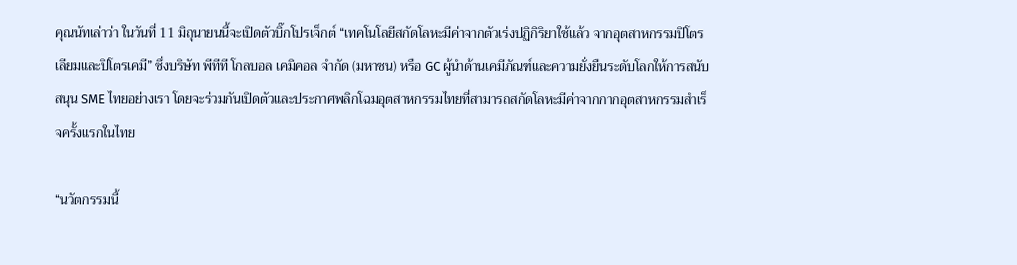คุณนัทเล่าว่า ในวันที่ 11 มิถุนายนนี้จะเปิดตัวบิ๊กโปรเจ็กต์ “เทคโนโลยีสกัดโลหะมีค่าจากตัวเร่งปฏิกิริยาใช้แล้ว จากอุตสาหกรรมปิโตรเลียมและปิโตรเคมี” ซึ่งบริษัท พีทีที โกลบอล เคมิคอล จำกัด (มหาชน) หรือ GC ผู้นำด้านเคมีภัณฑ์และความยั่งยืนระดับโลกให้การสนับสนุน SME ไทยอย่างเรา โดยจะร่วมกันเปิดตัวและประกาศพลิกโฉมอุตสาหกรรมไทยที่สามารถสกัดโลหะมีค่าจากกากอุตสาหกรรมสำเร็จครั้งแรกในไทย

“นวัตกรรมนี้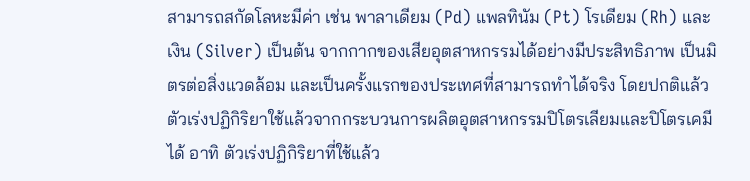สามารถสกัดโลหะมีค่า เช่น พาลาเดียม (Pd) แพลทินัม (Pt) โรเดียม (Rh) และเงิน (Silver) เป็นต้น จากกากของเสียอุตสาหกรรมได้อย่างมีประสิทธิภาพ เป็นมิตรต่อสิ่งแวดล้อม และเป็นครั้งแรกของประเทศที่สามารถทำได้จริง โดยปกติแล้วตัวเร่งปฏิกิริยาใช้แล้วจากกระบวนการผลิตอุตสาหกรรมปิโตรเลียมและปิโตรเคมีได้ อาทิ ตัวเร่งปฏิกิริยาที่ใช้แล้ว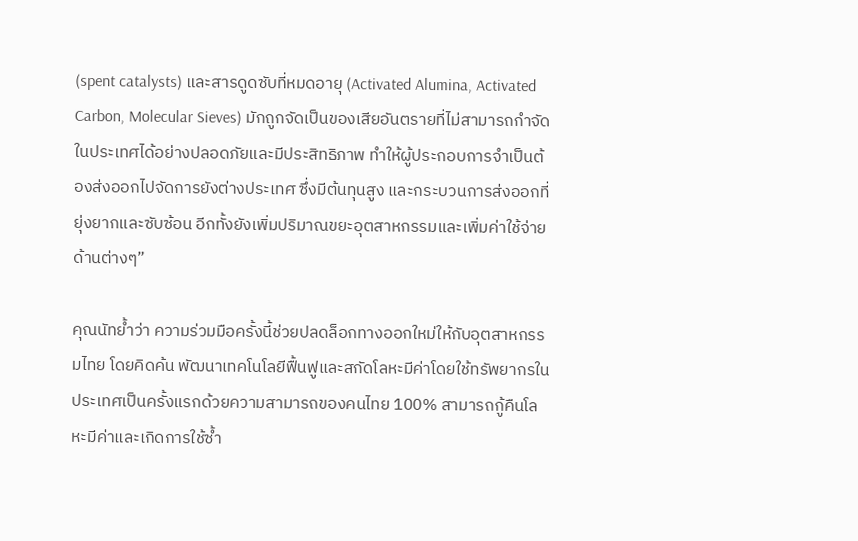(spent catalysts) และสารดูดซับที่หมดอายุ (Activated Alumina, Activated Carbon, Molecular Sieves) มักถูกจัดเป็นของเสียอันตรายที่ไม่สามารถกำจัดในประเทศได้อย่างปลอดภัยและมีประสิทธิภาพ ทำให้ผู้ประกอบการจำเป็นต้องส่งออกไปจัดการยังต่างประเทศ ซึ่งมีต้นทุนสูง และกระบวนการส่งออกที่ยุ่งยากและซับซ้อน อีกทั้งยังเพิ่มปริมาณขยะอุตสาหกรรมและเพิ่มค่าใช้จ่ายด้านต่างๆ”

คุณนัทย้ำว่า ความร่วมมือครั้งนี้ช่วยปลดล็อกทางออกใหม่ให้กับอุตสาหกรรมไทย โดยคิดค้น พัฒนาเทคโนโลยีฟื้นฟูและสกัดโลหะมีค่าโดยใช้ทรัพยากรในประเทศเป็นครั้งแรกด้วยความสามารถของคนไทย 100% สามารถกู้คืนโลหะมีค่าและเกิดการใช้ซ้ำ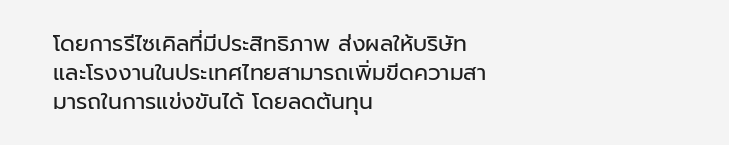โดยการรีไซเคิลที่มีประสิทธิภาพ ส่งผลให้บริษัทและโรงงานในประเทศไทยสามารถเพิ่มขีดความสามารถในการแข่งขันได้ โดยลดต้นทุน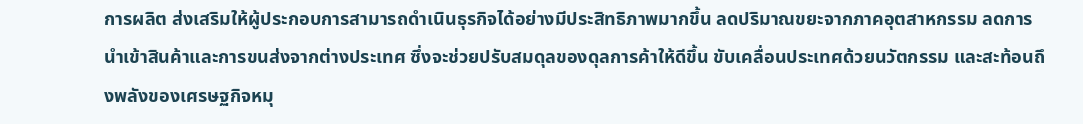การผลิต ส่งเสริมให้ผู้ประกอบการสามารถดำเนินธุรกิจได้อย่างมีประสิทธิภาพมากขึ้น ลดปริมาณขยะจากภาคอุตสาหกรรม ลดการนำเข้าสินค้าและการขนส่งจากต่างประเทศ ซึ่งจะช่วยปรับสมดุลของดุลการค้าให้ดีขึ้น ขับเคลื่อนประเทศด้วยนวัตกรรม และสะท้อนถึงพลังของเศรษฐกิจหมุ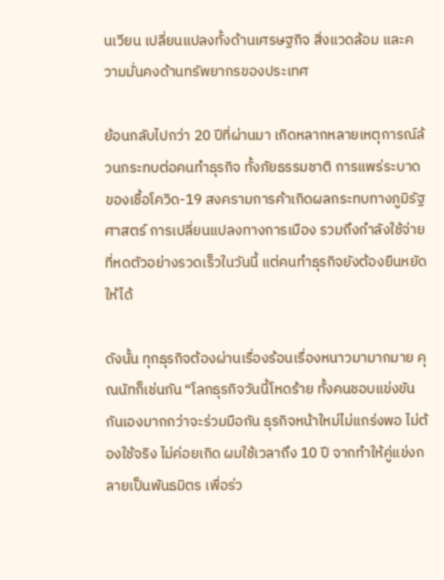นเวียน เปลี่ยนแปลงทั้งด้านเศรษฐกิจ สิ่งแวดล้อม และความมั่นคงด้านทรัพยากรของประเทศ

ย้อนกลับไปกว่า 20 ปีที่ผ่านมา เกิดหลากหลายเหตุการณ์ล้วนกระทบต่อคนทำธุรกิจ ทั้งภัยธรรมชาติ การแพร่ระบาดของเชื้อโควิด-19 สงครามการค้าเกิดผลกระทบทางภูมิรัฐศาสตร์ การเปลี่ยนแปลงทางการเมือง รวมถึงกำลังใช้จ่ายที่หดตัวอย่างรวดเร็วในวันนี้ แต่คนทำธุรกิจยังต้องยืนหยัดให้ได้

ดังนั้น ทุกธุรกิจต้องผ่านเรื่องร้อนเรื่องหนาวมามากมาย คุณนัทก็เช่นกัน “โลกธุรกิจวันนี้โหดร้าย ทั้งคนชอบแข่งขันกันเองมากกว่าจะร่วมมือกัน ธุรกิจหน้าใหม่ไม่แกร่งพอ ไม่ต้องใช้จริง ไม่ค่อยเกิด ผมใช้เวลาถึง 10 ปี จากทำให้คู่แข่งกลายเป็นพันธมิตร เพื่อร่ว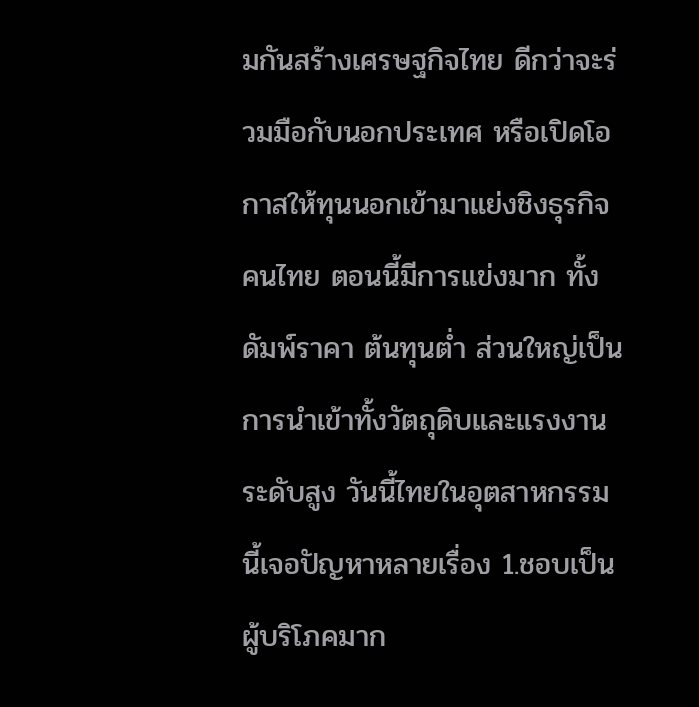มกันสร้างเศรษฐกิจไทย ดีกว่าจะร่วมมือกับนอกประเทศ หรือเปิดโอกาสให้ทุนนอกเข้ามาแย่งชิงธุรกิจคนไทย ตอนนี้มีการแข่งมาก ทั้งดัมพ์ราคา ต้นทุนต่ำ ส่วนใหญ่เป็นการนำเข้าทั้งวัตถุดิบและแรงงานระดับสูง วันนี้ไทยในอุตสาหกรรมนี้เจอปัญหาหลายเรื่อง 1.ชอบเป็นผู้บริโภคมาก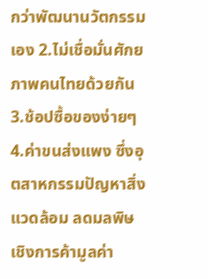กว่าพัฒนานวัตกรรมเอง 2.ไม่เชื่อมั่นศักยภาพคนไทยด้วยกัน 3.ช้อปซื้อของง่ายๆ 4.ค่าขนส่งแพง ซึ่งอุตสาหกรรมปัญหาสิ่งแวดล้อม ลดมลพิษ เชิงการค้ามูลค่า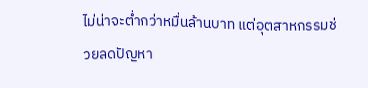ไม่น่าจะต่ำกว่าหมื่นล้านบาท แต่อุตสาหกรรมช่วยลดปัญหา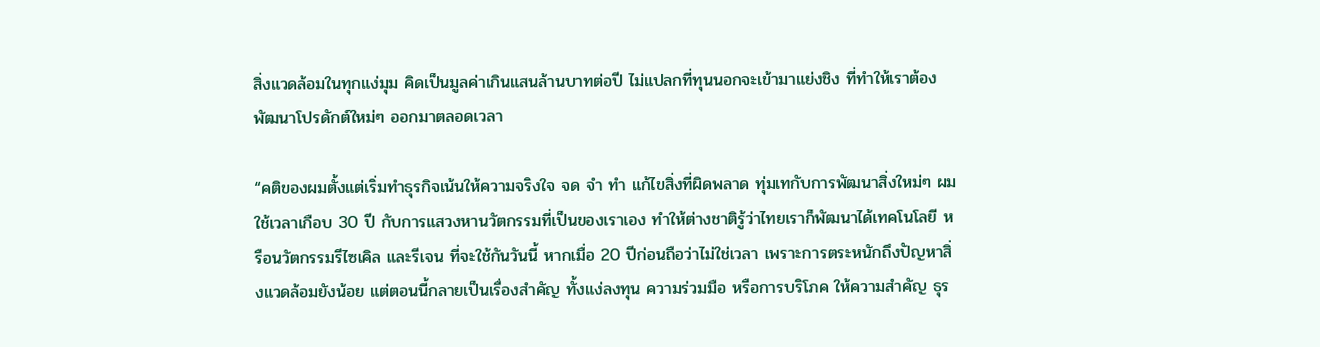สิ่งแวดล้อมในทุกแง่มุม คิดเป็นมูลค่าเกินแสนล้านบาทต่อปี ไม่แปลกที่ทุนนอกจะเข้ามาแย่งชิง ที่ทำให้เราต้องพัฒนาโปรดักต์ใหม่ๆ ออกมาตลอดเวลา

“คติของผมตั้งแต่เริ่มทำธุรกิจเน้นให้ความจริงใจ จด จำ ทำ แก้ไขสิ่งที่ผิดพลาด ทุ่มเทกับการพัฒนาสิ่งใหม่ๆ ผมใช้เวลาเกือบ 30 ปี กับการแสวงหานวัตกรรมที่เป็นของเราเอง ทำให้ต่างชาติรู้ว่าไทยเราก็พัฒนาได้เทคโนโลยี หรือนวัตกรรมรีไซเคิล และรีเจน ที่จะใช้กันวันนี้ หากเมื่อ 20 ปีก่อนถือว่าไม่ใช่เวลา เพราะการตระหนักถึงปัญหาสิ่งแวดล้อมยังน้อย แต่ตอนนี้กลายเป็นเรื่องสำคัญ ทั้งแง่ลงทุน ความร่วมมือ หรือการบริโภค ให้ความสำคัญ ธุร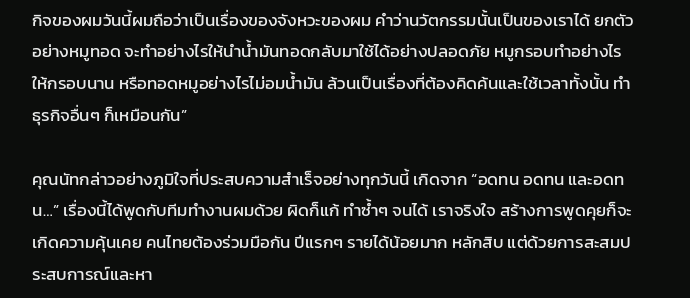กิจของผมวันนี้ผมถือว่าเป็นเรื่องของจังหวะของผม คำว่านวัตกรรมนั้นเป็นของเราได้ ยกตัวอย่างหมูทอด จะทำอย่างไรให้นำน้ำมันทอดกลับมาใช้ได้อย่างปลอดภัย หมูกรอบทำอย่างไรให้กรอบนาน หรือทอดหมูอย่างไรไม่อมน้ำมัน ล้วนเป็นเรื่องที่ต้องคิดค้นและใช้เวลาทั้งนั้น ทำธุรกิจอื่นๆ ก็เหมือนกัน”

คุณนัทกล่าวอย่างภูมิใจที่ประสบความสำเร็จอย่างทุกวันนี้ เกิดจาก “อดทน อดทน และอดทน…” เรื่องนี้ได้พูดกับทีมทำงานผมด้วย ผิดก็แก้ ทำซ้ำๆ จนได้ เราจริงใจ สร้างการพูดคุยก็จะเกิดความคุ้นเคย คนไทยต้องร่วมมือกัน ปีแรกๆ รายได้น้อยมาก หลักสิบ แต่ด้วยการสะสมประสบการณ์และหา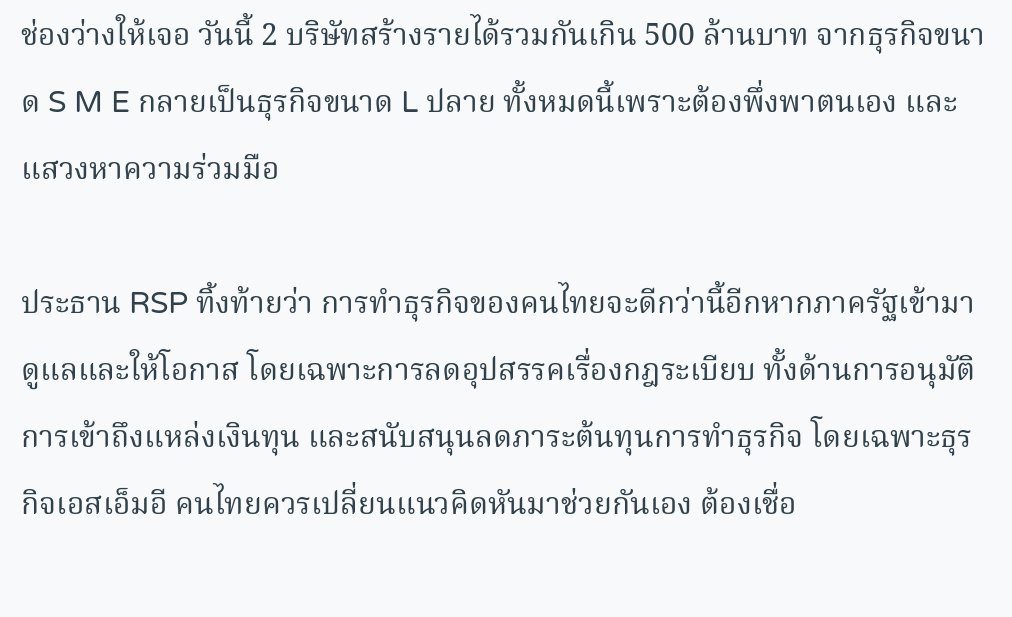ช่องว่างให้เจอ วันนี้ 2 บริษัทสร้างรายได้รวมกันเกิน 500 ล้านบาท จากธุรกิจขนาด S M E กลายเป็นธุรกิจขนาด L ปลาย ทั้งหมดนี้เพราะต้องพึ่งพาตนเอง และแสวงหาความร่วมมือ

ประธาน RSP ทิ้งท้ายว่า การทำธุรกิจของคนไทยจะดีกว่านี้อีกหากภาครัฐเข้ามาดูแลและให้โอกาส โดยเฉพาะการลดอุปสรรคเรื่องกฎระเบียบ ทั้งด้านการอนุมัติ การเข้าถึงแหล่งเงินทุน และสนับสนุนลดภาระต้นทุนการทำธุรกิจ โดยเฉพาะธุรกิจเอสเอ็มอี คนไทยควรเปลี่ยนแนวคิดหันมาช่วยกันเอง ต้องเชื่อ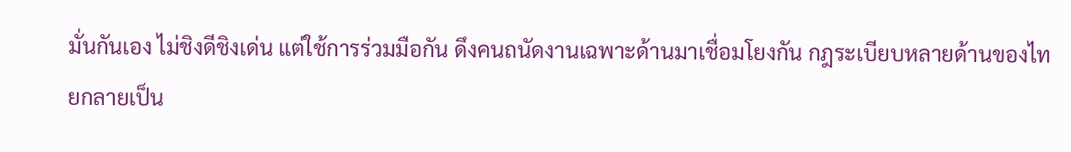มั่นกันเอง ไม่ชิงดีชิงเด่น แต่ใช้การร่วมมือกัน ดึงคนถนัดงานเฉพาะด้านมาเชื่อมโยงกัน กฎระเบียบหลายด้านของไทยกลายเป็น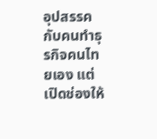อุปสรรคกับคนทำธุรกิจคนไทยเอง แต่เปิดช่องให้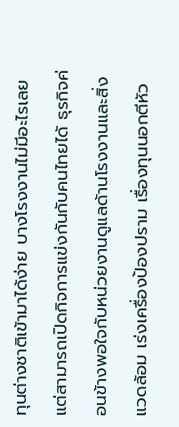ทุนต่างชาติเข้ามาได้ง่าย บางโรงงานไม่มีอะไรเลยแต่สามารถเปิดกิจการแข่งกันกับคนไทยได้ ธุรกิจค่อนข้างพอใจกับหน่วยงานดูแลด้านโรงงานและสิ่งแวดล้อม เร่งเครื่องป้องปราม เรื่องทุนนอกตีหัว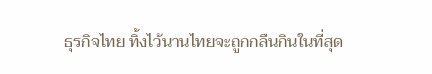ธุรกิจไทย ทิ้งไว้นานไทยจะถูกกลืนกินในที่สุด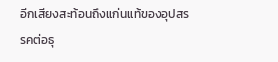อีกเสียงสะท้อนถึงแก่นแท้ของอุปสรรคต่อธุ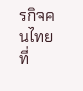รกิจคนไทย ที่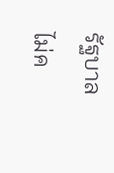รัฐบาลไม่ค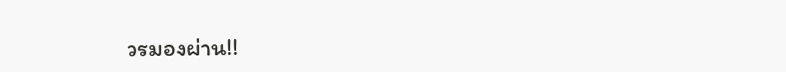วรมองผ่าน!!